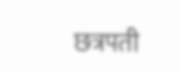छत्रपती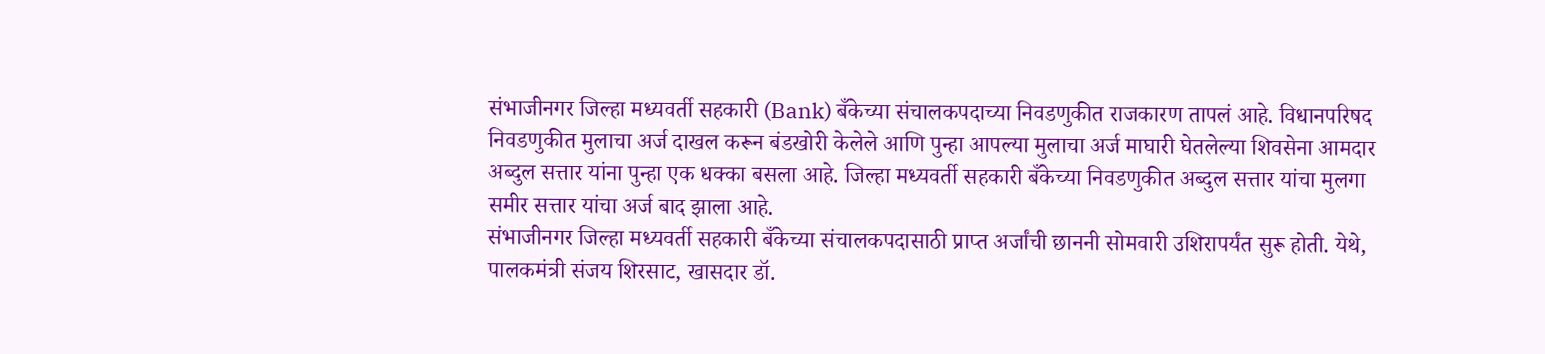संभाजीनगर जिल्हा मध्यवर्ती सहकारी (Bank) बँकेच्या संचालकपदाच्या निवडणुकीत राजकारण तापलं आहे. विधानपरिषद निवडणुकीत मुलाचा अर्ज दाखल करून बंडखोरी केलेले आणि पुन्हा आपल्या मुलाचा अर्ज माघारी घेतलेल्या शिवसेना आमदार अब्दुल सत्तार यांना पुन्हा एक धक्का बसला आहे. जिल्हा मध्यवर्ती सहकारी बँकेच्या निवडणुकीत अब्दुल सत्तार यांचा मुलगा समीर सत्तार यांचा अर्ज बाद झाला आहे.
संभाजीनगर जिल्हा मध्यवर्ती सहकारी बँकेच्या संचालकपदासाठी प्राप्त अर्जांची छाननी सोमवारी उशिरापर्यंत सुरू होती. येथे, पालकमंत्री संजय शिरसाट, खासदार डॉ.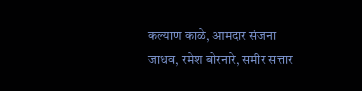कल्याण काळे, आमदार संजना जाधव, रमेश बोरनारे, समीर सत्तार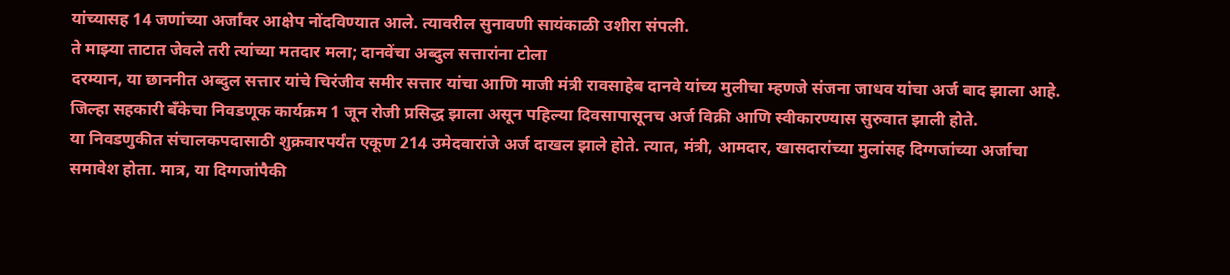यांच्यासह 14 जणांच्या अर्जांवर आक्षेप नोंदविण्यात आले. त्यावरील सुनावणी सायंकाळी उशीरा संपली.
ते माझ्या ताटात जेवले तरी त्यांच्या मतदार मला; दानवेंचा अब्दुल सत्तारांना टोला
दरम्यान, या छाननीत अब्दुल सत्तार यांचे चिरंजीव समीर सत्तार यांचा आणि माजी मंत्री रावसाहेब दानवे यांच्य मुलीचा म्हणजे संजना जाधव यांचा अर्ज बाद झाला आहे. जिल्हा सहकारी बँकेचा निवडणूक कार्यक्रम 1 जून रोजी प्रसिद्ध झाला असून पहिल्या दिवसापासूनच अर्ज विक्री आणि स्वीकारण्यास सुरुवात झाली होते.
या निवडणुकीत संचालकपदासाठी शुक्रवारपर्यंत एकूण 214 उमेदवारांजे अर्ज दाखल झाले होते. त्यात, मंत्री, आमदार, खासदारांच्या मुलांसह दिग्गजांच्या अर्जाचा समावेश होता. मात्र, या दिग्गजांपैकी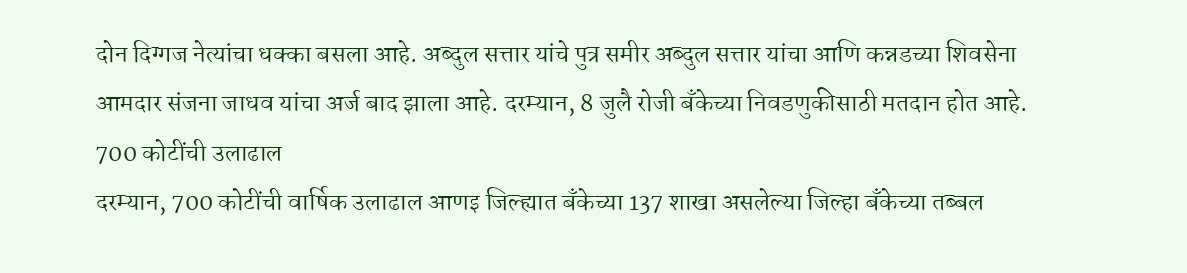दोन दिग्गज नेत्यांचा धक्का बसला आहे. अब्दुल सत्तार यांचे पुत्र समीर अब्दुल सत्तार यांचा आणि कन्नडच्या शिवसेना आमदार संजना जाधव यांचा अर्ज बाद झाला आहे. दरम्यान, 8 जुलै रोजी बँकेच्या निवडणुकीसाठी मतदान होत आहे.
700 कोटींची उलाढाल
दरम्यान, 700 कोटींची वार्षिक उलाढाल आणइ जिल्ह्यात बँकेच्या 137 शाखा असलेल्या जिल्हा बँकेच्या तब्बल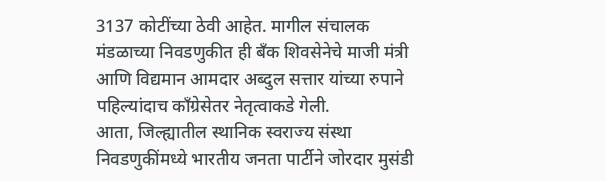3137 कोटींच्या ठेवी आहेत. मागील संचालक मंडळाच्या निवडणुकीत ही बँक शिवसेनेचे माजी मंत्री आणि विद्यमान आमदार अब्दुल सत्तार यांच्या रुपाने पहिल्यांदाच काँग्रेसेतर नेतृत्वाकडे गेली.
आता, जिल्ह्यातील स्थानिक स्वराज्य संस्था निवडणुकींमध्ये भारतीय जनता पार्टीने जोरदार मुसंडी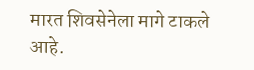मारत शिवसेनेला मागे टाकले आहे.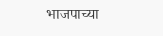भाजपाच्या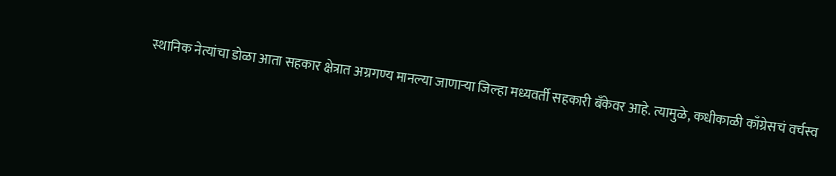स्थानिक नेत्यांचा डोळा आता सहकार क्षेत्रात अग्रगण्य मानल्या जाणाऱ्या जिल्हा मध्यवर्ती सहकारी बँकेवर आहे. त्यामुळे, कधीकाळी काँग्रेसचं वर्चस्व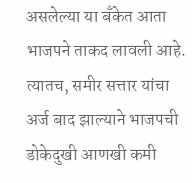असलेल्या या बँकेत आता भाजपने ताकद लावली आहे. त्यातच, समीर सत्तार यांचा अर्ज बाद झाल्याने भाजपची डोकेदुखी आणखी कमी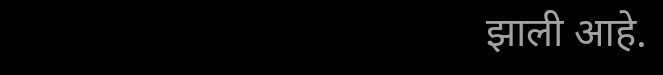झाली आहे.